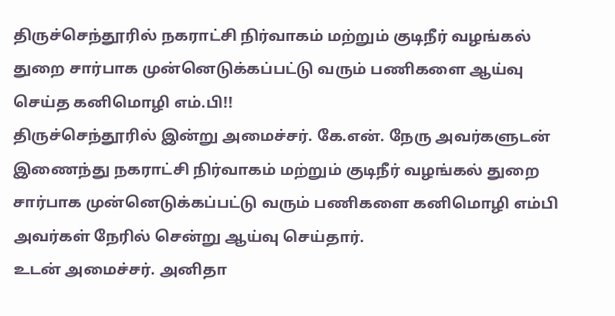திருச்செந்தூரில் நகராட்சி நிர்வாகம் மற்றும் குடிநீர் வழங்கல் துறை சார்பாக முன்னெடுக்கப்பட்டு வரும் பணிகளை ஆய்வு செய்த கனிமொழி எம்.பி!!
திருச்செந்தூரில் இன்று அமைச்சர். கே.என். நேரு அவர்களுடன் இணைந்து நகராட்சி நிர்வாகம் மற்றும் குடிநீர் வழங்கல் துறை சார்பாக முன்னெடுக்கப்பட்டு வரும் பணிகளை கனிமொழி எம்பி அவர்கள் நேரில் சென்று ஆய்வு செய்தார்.
உடன் அமைச்சர். அனிதா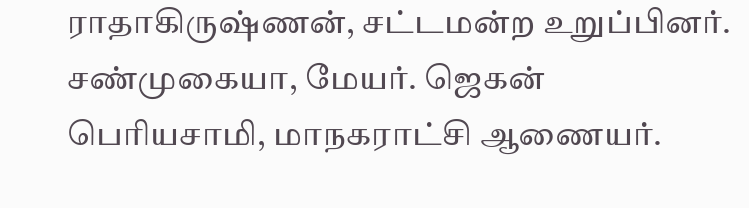ராதாகிருஷ்ணன், சட்டமன்ற உறுப்பினர். சண்முகையா, மேயர். ஜெகன் பெரியசாமி, மாநகராட்சி ஆணையர்.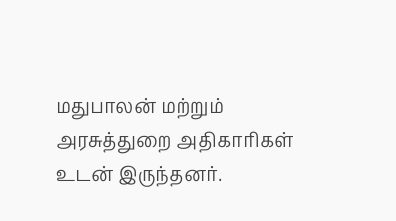மதுபாலன் மற்றும் அரசுத்துறை அதிகாரிகள் உடன் இருந்தனர்.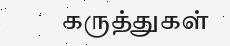கருத்துகள்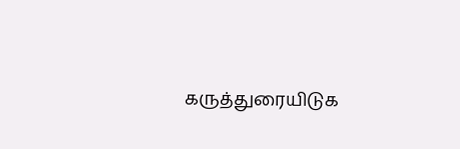கருத்துரையிடுக